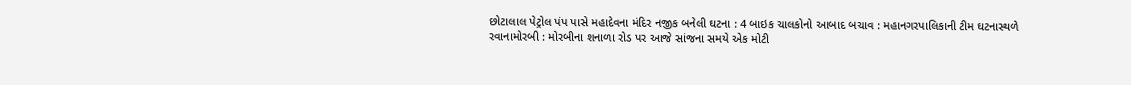છોટાલાલ પેટ્રોલ પંપ પાસે મહાદેવના મંદિર નજીક બનેલી ઘટના : 4 બાઇક ચાલકોનો આબાદ બચાવ : મહાનગરપાલિકાની ટીમ ઘટનાસ્થળે રવાનામોરબી : મોરબીના શનાળા રોડ પર આજે સાંજના સમયે એક મોટી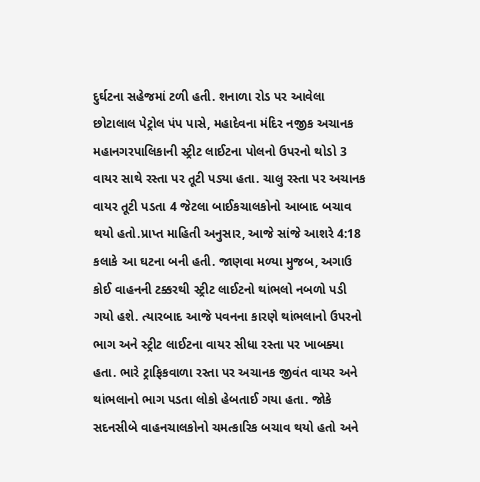દુર્ઘટના સહેજમાં ટળી હતી. શનાળા રોડ પર આવેલા છોટાલાલ પેટ્રોલ પંપ પાસે, મહાદેવના મંદિર નજીક અચાનક મહાનગરપાલિકાની સ્ટ્રીટ લાઈટના પોલનો ઉપરનો થોડો 3 વાયર સાથે રસ્તા પર તૂટી પડ્યા હતા. ચાલુ રસ્તા પર અચાનક વાયર તૂટી પડતા 4 જેટલા બાઈકચાલકોનો આબાદ બચાવ થયો હતો.પ્રાપ્ત માહિતી અનુસાર, આજે સાંજે આશરે 4:18 કલાકે આ ઘટના બની હતી. જાણવા મળ્યા મુજબ, અગાઉ કોઈ વાહનની ટક્કરથી સ્ટ્રીટ લાઈટનો થાંભલો નબળો પડી ગયો હશે. ત્યારબાદ આજે પવનના કારણે થાંભલાનો ઉપરનો ભાગ અને સ્ટ્રીટ લાઈટના વાયર સીધા રસ્તા પર ખાબક્યા હતા. ભારે ટ્રાફિકવાળા રસ્તા પર અચાનક જીવંત વાયર અને થાંભલાનો ભાગ પડતા લોકો હેબતાઈ ગયા હતા. જોકે સદનસીબે વાહનચાલકોનો ચમત્કારિક બચાવ થયો હતો અને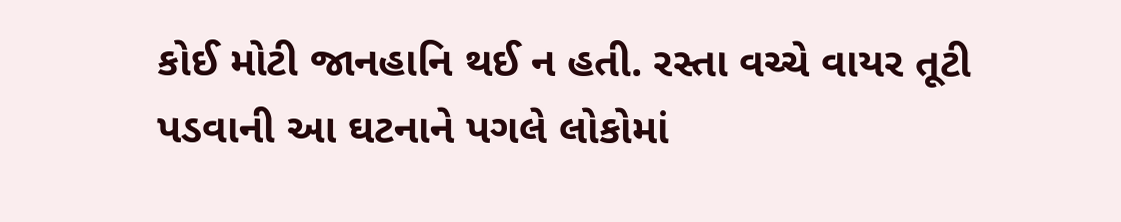કોઈ મોટી જાનહાનિ થઈ ન હતી. રસ્તા વચ્ચે વાયર તૂટી પડવાની આ ઘટનાને પગલે લોકોમાં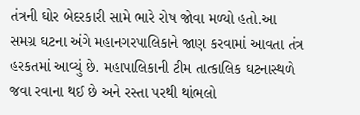તંત્રની ઘોર બેદરકારી સામે ભારે રોષ જોવા મળ્યો હતો.આ સમગ્ર ઘટના અંગે મહાનગરપાલિકાને જાણ કરવામાં આવતા તંત્ર હરકતમાં આવ્યું છે. મહાપાલિકાની ટીમ તાત્કાલિક ઘટનાસ્થળે જવા રવાના થઈ છે અને રસ્તા પરથી થાંભલો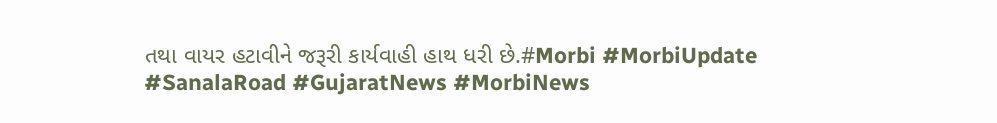તથા વાયર હટાવીને જરૂરી કાર્યવાહી હાથ ધરી છે.#Morbi #MorbiUpdate #SanalaRoad #GujaratNews #MorbiNews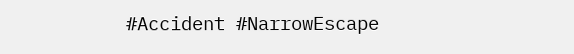#Accident #NarrowEscape